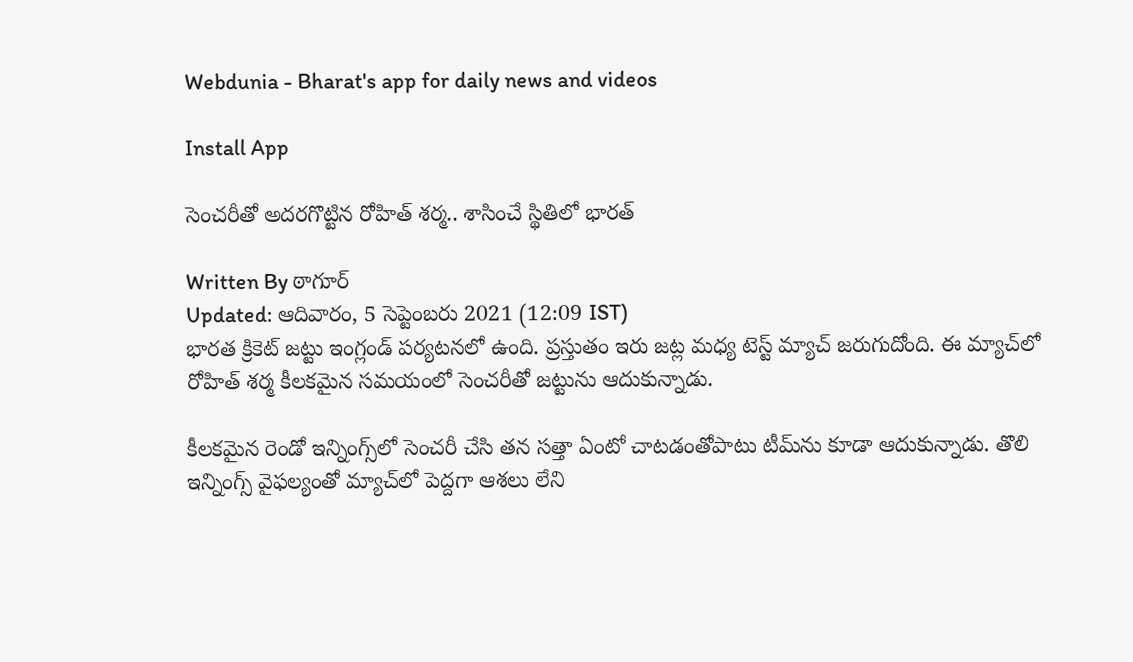Webdunia - Bharat's app for daily news and videos

Install App

సెంచరీతో అదరగొట్టిన రోహిత్ శర్మ.. శాసించే స్థితిలో భారత్

Written By ఠాగూర్
Updated: ఆదివారం, 5 సెప్టెంబరు 2021 (12:09 IST)
భారత క్రికెట్ జట్టు ఇంగ్లండ్ పర్యటనలో ఉంది. ప్రస్తుతం ఇరు జట్ల మధ్య టెస్ట్ మ్యాచ్ జరుగుదోంది. ఈ మ్యాచ్‌లో రోహిత్ శర్మ కీలకమైన సమయంలో సెంచరీతో జట్టును ఆదుకున్నాడు.

కీల‌క‌మైన రెండో ఇన్నింగ్స్‌లో సెంచ‌రీ చేసి త‌న స‌త్తా ఏంటో చాట‌డంతోపాటు టీమ్‌ను కూడా ఆదుకున్నాడు. తొలి ఇన్నింగ్స్ వైఫ‌ల్యంతో మ్యాచ్‌లో పెద్ద‌గా ఆశ‌లు లేని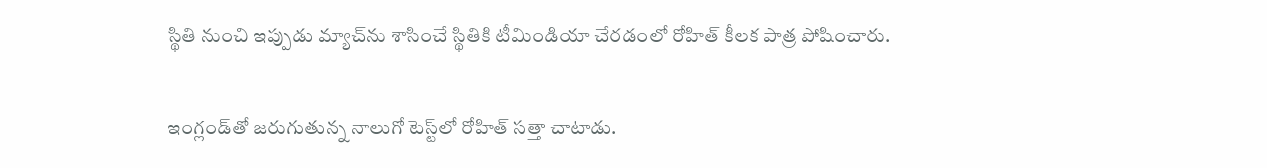స్థితి నుంచి ఇప్పుడు మ్యాచ్‌ను శాసించే స్థితికి టీమిండియా చేర‌డంలో రోహిత్ కీలక పాత్ర పోషించారు.

ఇంగ్లండ్‌తో జ‌రుగుతున్న నాలుగో టెస్ట్‌లో రోహిత్ సత్తా చాటాడు.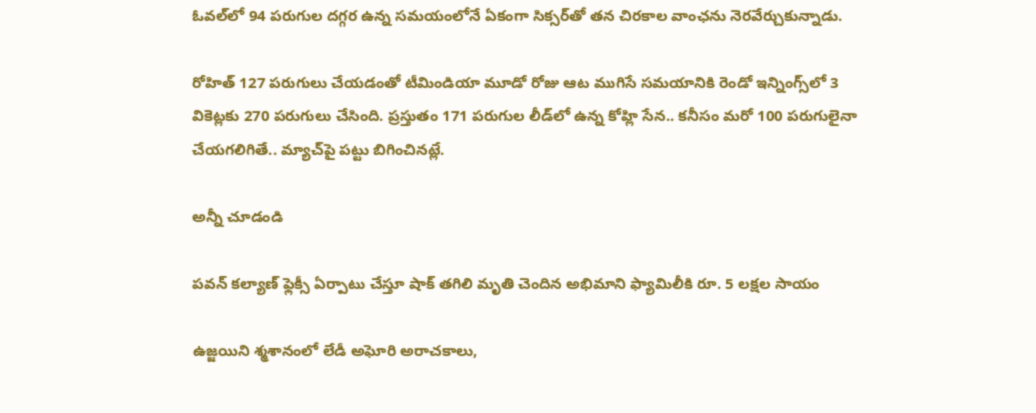ఓవ‌ల్‌లో 94 ప‌రుగుల ద‌గ్గ‌ర ఉన్న స‌మ‌యంలోనే ఏకంగా సిక్స‌ర్‌తో త‌న చిరకాల వాంఛ‌ను నెర‌వేర్చుకున్నాడు.

రోహిత్ 127 ప‌రుగులు చేయ‌డంతో టీమిండియా మూడో రోజు ఆట ముగిసే స‌మయానికి రెండో ఇన్నింగ్స్‌లో 3 వికెట్ల‌కు 270 ప‌రుగులు చేసింది. ప్ర‌స్తుతం 171 ప‌రుగుల లీడ్‌లో ఉన్న కోహ్లి సేన‌.. క‌నీసం మ‌రో 100 ప‌రుగులైనా చేయ‌గ‌లిగితే.. మ్యాచ్‌పై ప‌ట్టు బిగించిన‌ట్లే.

అన్నీ చూడండి

పవన్ కల్యాణ్ ఫ్లెక్సీ ఏర్పాటు చేస్తూ షాక్ తగిలి మృతి చెందిన అభిమాని ఫ్యామిలీకి రూ. 5 లక్షల సాయం

ఉజ్జయిని శ్మశానంలో లేడీ అఘోరి అరాచకాలు,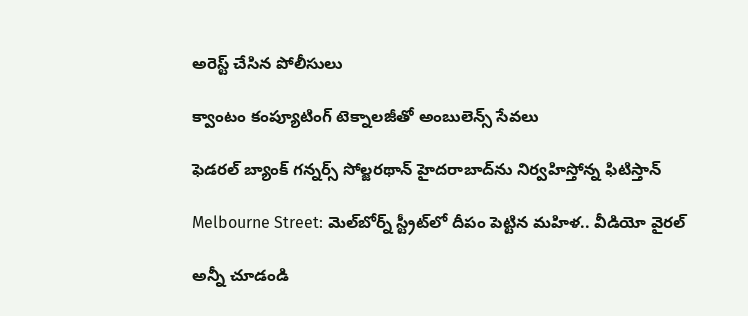అరెస్ట్ చేసిన పోలీసులు

క్వాంటం కంప్యూటింగ్ టెక్నాలజీతో అంబులెన్స్ సేవలు

ఫెడరల్ బ్యాంక్ గన్నర్స్ సోల్జరథాన్ హైదరాబాద్‌ను నిర్వహిస్తోన్న ఫిటిస్తాన్

Melbourne Street: మెల్‌బోర్న్ స్ట్రీట్‌లో దీపం పెట్టిన మహిళ.. వీడియో వైరల్

అన్నీ చూడండి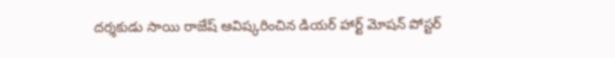దర్శకుడు సాయి రాజేష్ ఆవిష్కరించిన డియర్ హార్ట్ మోషన్ పోస్టర్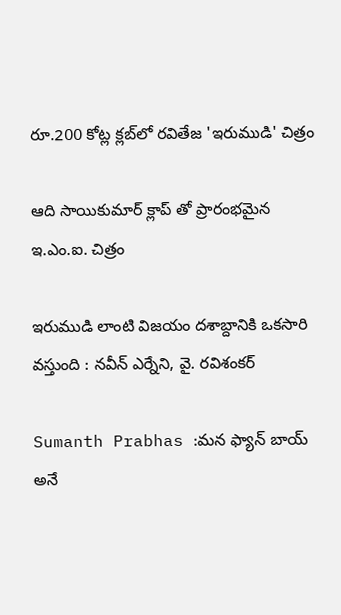రూ.200 కోట్ల క్లబ్‌లో రవితేజ 'ఇరుముడి' చిత్రం

ఆది సాయికుమార్ క్లాప్ తో ప్రారంభమైన ఇ.ఎం.ఐ. చిత్రం

ఇరుముడి లాంటి విజయం దశాబ్దానికి ఒకసారి వస్తుంది : నవీన్ ఎర్నేని, వై. రవిశంకర్

Sumanth Prabhas :మన ఫ్యాన్ బాయ్ అనే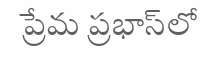ప్రేమ ప్రభాస్‌లో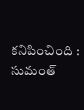కనిపించింది : సుమంత్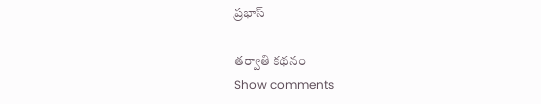ప్రభాస్

తర్వాతి కథనం
Show comments